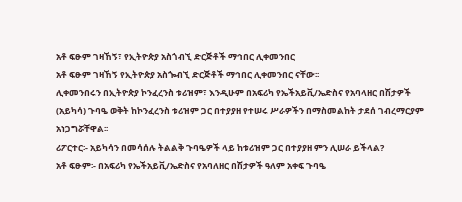አቶ ፍፁም ገዛኸኝ፣ የኢትዮጵያ አስጎብኚ ድርጅቶች ማኅበር ሊቀመንበር
አቶ ፍፁም ገዛኸኝ የኢትዮጵያ አስጐብኚ ድርጅቶች ማኅበር ሊቀመንበር ናቸው፡፡
ሊቀመንበሩን በኢትዮጵያ ኮንፈረንስ ቱሪዝም፣ እንዲሁም በአፍሪካ የኤችአይቪ/ኤድስና የአባላዘር በሽታዎች (አይካሳ) ጉባዔ ወቅት ከኮንፈረንስ ቱሪዝም ጋር በተያያዘ የተሠሩ ሥራዎችን በማስመልከት ታደሰ ገብረማርያም አነጋግሯቸዋል፡፡
ሪፖርተር፡- አይካሳን በመሳሰሉ ትልልቅ ጉባዔዎች ላይ ከቱሪዝም ጋር በተያያዘ ምን ሊሠራ ይችላል?
አቶ ፍፁም፡- በአፍሪካ የኤችአይቪ/ኤድስና የአባለዘር በሽታዎች ዓለም አቀፍ ጉባዔ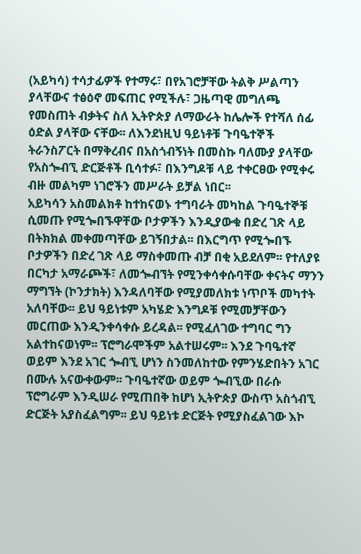(አይካሳ) ተሳታፊዎች የተማሩ፣ በየአገሮቻቸው ትልቅ ሥልጣን ያላቸውና ተፅዕኖ መፍጠር የሚችሉ፣ ጋዜጣዊ መግለጫ የመስጠት ብቃትና ስለ ኢትዮጵያ ለማውራት ከሌሎች የተሻለ ሰፊ ዕድል ያላቸው ናቸው፡፡ ለእንደነዚህ ዓይነቶቹ ጉባዔተኞች ትራንስፖርት በማቅረብና በአስጎብኝነት በመስኩ ባለሙያ ያላቸው የአስጐብኚ ድርጅቶች ቢሳተፉ፣ በእንግዶቹ ላይ ተቀርፀው የሚቀሩ ብዙ መልካም ነገሮችን መሥራት ይቻል ነበር፡፡
አይካሳን አስመልክቶ ከተከናወኑ ተግባራት መካከል ጉባዔተኞቹ ሲመጡ የሚጐበኙዋቸው ቦታዎችን እንዲያውቁ በድረ ገጽ ላይ በትክክል መቀመጣቸው ይገኝበታል፡፡ በእርግጥ የሚጐበኙ ቦታዎችን በድረ ገጽ ላይ ማስቀመጡ ብቻ በቂ አይደለም፡፡ የተለያዩ በርካታ አማራጮች፣ ለመጐብኘት የሚንቀሳቀሱባቸው ቀናትና ማንን ማግኘት (ኮንታክት) እንዳለባቸው የሚያመለክቱ ነጥቦች መካተት አለባቸው፡፡ ይህ ዓይነቱም አካሄድ እንግዶቹ የሚመቻቸውን መርጠው እንዲንቀሳቀሱ ይረዳል፡፡ የሚፈለገው ተግባር ግን አልተከናወነም፡፡ ፕሮግራሞችም አልተሠሩም፡፡ እንደ ጉባዔተኛ ወይም እንደ አገር ጐብኚ ሆነን ስንመለከተው የምንሄድበትን አገር በሙሉ አናውቀውም፡፡ ጉባዔተኛው ወይም ጐብኚው በራሱ ፕሮግራም እንዲሠራ የሚጠበቅ ከሆነ ኢትዮጵያ ውስጥ አስጎብኚ ድርጅት አያስፈልግም፡፡ ይህ ዓይነቱ ድርጅት የሚያስፈልገው እኮ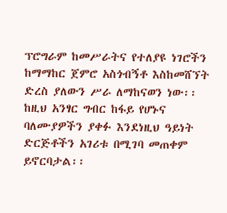ፕሮግራም ከመሥራትና የተለያዩ ነገሮችን ከማማከር ጀምሮ አስጎብኝቶ እስከመሸኘት ድረስ ያለውን ሥራ ለማከናወን ነው፡፡ ከዚህ አንፃር ግብር ከፋይ የሆኑና ባለሙያዎችን ያቀፉ እንደነዚህ ዓይነት ድርጅቶችን አገሪቱ በሚገባ መጠቀም ይኖርባታል፡፡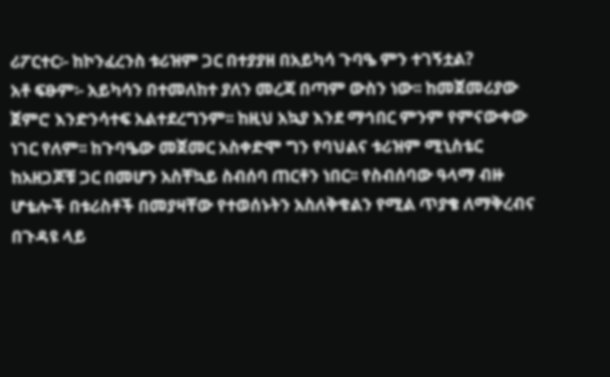ሪፖርተር፡- ከኮንፈረንስ ቱሪዝም ጋር በተያያዘ በአይካሳ ጉባዔ ምን ተገኝቷል?
አቶ ፍፁም፡- አይካሳን በተመለከተ ያለን መረጃ በጣም ውስን ነው፡፡ ከመጀመሪያው ጀምሮ እንድንሳተፍ አልተደረግንም፡፡ ከዚህ አኳያ እንደ ማኅበር ምንም የምናውቀው ነገር የለም፡፡ ከጉባዔው መጀመር አስቀድሞ ግን የባህልና ቱሪዝም ሚኒስቴር ከአዘጋጆቹ ጋር በመሆን አስቸኳይ ስብሰባ ጠርቶን ነበር፡፡ የስብሰባው ዓላማ ብዙ ሆቴሎች በቱሪስቶች በመያዛቸው የተወሰኑትን አስለቅቁልን የሚል ጥያቄ ለማቅረብና በጉዳዩ ላይ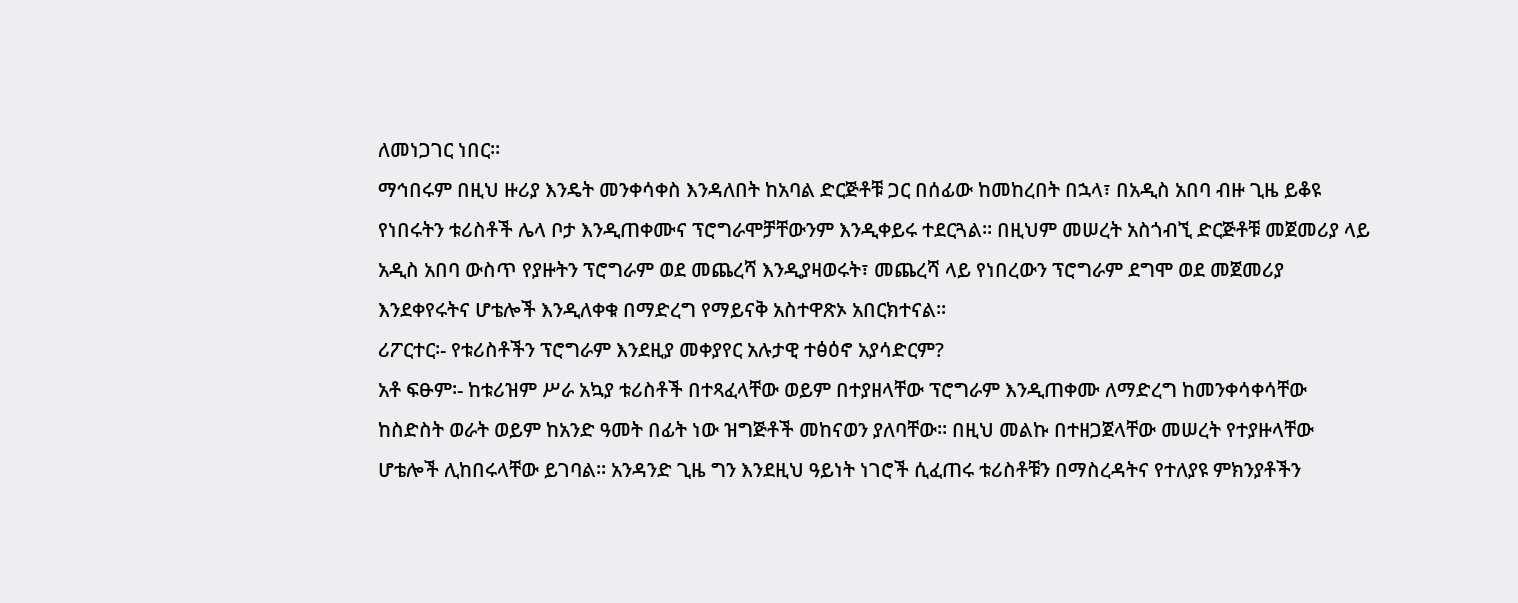ለመነጋገር ነበር፡፡
ማኅበሩም በዚህ ዙሪያ እንዴት መንቀሳቀስ እንዳለበት ከአባል ድርጅቶቹ ጋር በሰፊው ከመከረበት በኋላ፣ በአዲስ አበባ ብዙ ጊዜ ይቆዩ የነበሩትን ቱሪስቶች ሌላ ቦታ እንዲጠቀሙና ፕሮግራሞቻቸውንም እንዲቀይሩ ተደርጓል፡፡ በዚህም መሠረት አስጎብኚ ድርጅቶቹ መጀመሪያ ላይ አዲስ አበባ ውስጥ የያዙትን ፕሮግራም ወደ መጨረሻ እንዲያዛወሩት፣ መጨረሻ ላይ የነበረውን ፕሮግራም ደግሞ ወደ መጀመሪያ እንደቀየሩትና ሆቴሎች እንዲለቀቁ በማድረግ የማይናቅ አስተዋጽኦ አበርክተናል፡፡
ሪፖርተር፡- የቱሪስቶችን ፕሮግራም እንደዚያ መቀያየር አሉታዊ ተፅዕኖ አያሳድርም?
አቶ ፍፁም፡- ከቱሪዝም ሥራ አኳያ ቱሪስቶች በተጻፈላቸው ወይም በተያዘላቸው ፕሮግራም እንዲጠቀሙ ለማድረግ ከመንቀሳቀሳቸው ከስድስት ወራት ወይም ከአንድ ዓመት በፊት ነው ዝግጅቶች መከናወን ያለባቸው፡፡ በዚህ መልኩ በተዘጋጀላቸው መሠረት የተያዙላቸው ሆቴሎች ሊከበሩላቸው ይገባል፡፡ አንዳንድ ጊዜ ግን እንደዚህ ዓይነት ነገሮች ሲፈጠሩ ቱሪስቶቹን በማስረዳትና የተለያዩ ምክንያቶችን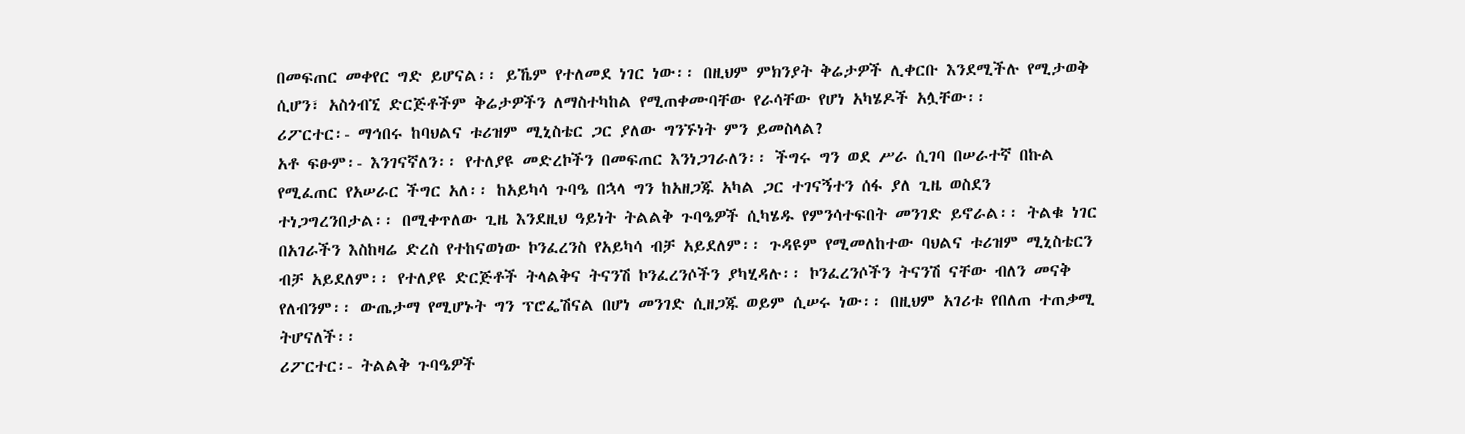በመፍጠር መቀየር ግድ ይሆናል፡፡ ይኼም የተለመደ ነገር ነው፡፡ በዚህም ምክንያት ቅሬታዎች ሊቀርቡ እንደሚችሉ የሚታወቅ ሲሆን፣ አስጎብኚ ድርጅቶችም ቅሬታዎችን ለማስተካከል የሚጠቀሙባቸው የራሳቸው የሆነ አካሄዶች አሏቸው፡፡
ሪፖርተር፡- ማኅበሩ ከባህልና ቱሪዝም ሚኒስቴር ጋር ያለው ግንኙነት ምን ይመስላል?
አቶ ፍፁም፡- እንገናኛለን፡፡ የተለያዩ መድረኮችን በመፍጠር እንነጋገራለን፡፡ ችግሩ ግን ወደ ሥራ ሲገባ በሠራተኛ በኩል የሚፈጠር የአሠራር ችግር አለ፡፡ ከአይካሳ ጉባዔ በኋላ ግን ከአዘጋጁ አካል ጋር ተገናኝተን ሰፋ ያለ ጊዜ ወስደን ተነጋግረንበታል፡፡ በሚቀጥለው ጊዜ እንደዚህ ዓይነት ትልልቅ ጉባዔዎች ሲካሄዱ የምንሳተፍበት መንገድ ይኖራል፡፡ ትልቁ ነገር በአገራችን እስከዛሬ ድረስ የተከናወነው ኮንፈረንስ የአይካሳ ብቻ አይደለም፡፡ ጉዳዩም የሚመለከተው ባህልና ቱሪዝም ሚኒስቴርን ብቻ አይደለም፡፡ የተለያዩ ድርጅቶች ትላልቅና ትናንሽ ኮንፈረንሶችን ያካሂዳሉ፡፡ ኮንፈረንሶችን ትናንሽ ናቸው ብለን መናቅ የለብንም፡፡ ውጤታማ የሚሆኑት ግን ፕሮፌሽናል በሆነ መንገድ ሲዘጋጁ ወይም ሲሠሩ ነው፡፡ በዚህም አገሪቱ የበለጠ ተጠቃሚ ትሆናለች፡፡
ሪፖርተር፡- ትልልቅ ጉባዔዎች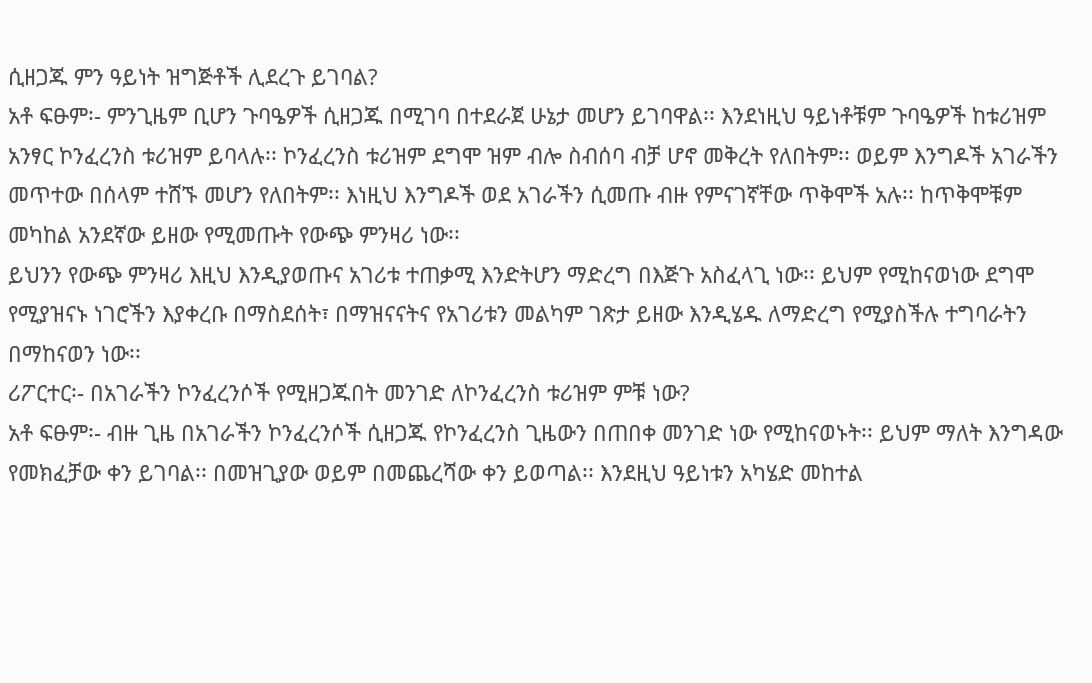ሲዘጋጁ ምን ዓይነት ዝግጅቶች ሊደረጉ ይገባል?
አቶ ፍፁም፡- ምንጊዜም ቢሆን ጉባዔዎች ሲዘጋጁ በሚገባ በተደራጀ ሁኔታ መሆን ይገባዋል፡፡ እንደነዚህ ዓይነቶቹም ጉባዔዎች ከቱሪዝም አንፃር ኮንፈረንስ ቱሪዝም ይባላሉ፡፡ ኮንፈረንስ ቱሪዝም ደግሞ ዝም ብሎ ስብሰባ ብቻ ሆኖ መቅረት የለበትም፡፡ ወይም እንግዶች አገራችን መጥተው በሰላም ተሸኙ መሆን የለበትም፡፡ እነዚህ እንግዶች ወደ አገራችን ሲመጡ ብዙ የምናገኛቸው ጥቅሞች አሉ፡፡ ከጥቅሞቹም መካከል አንደኛው ይዘው የሚመጡት የውጭ ምንዛሪ ነው፡፡
ይህንን የውጭ ምንዛሪ እዚህ እንዲያወጡና አገሪቱ ተጠቃሚ እንድትሆን ማድረግ በእጅጉ አስፈላጊ ነው፡፡ ይህም የሚከናወነው ደግሞ የሚያዝናኑ ነገሮችን እያቀረቡ በማስደሰት፣ በማዝናናትና የአገሪቱን መልካም ገጽታ ይዘው እንዲሄዱ ለማድረግ የሚያስችሉ ተግባራትን በማከናወን ነው፡፡
ሪፖርተር፡- በአገራችን ኮንፈረንሶች የሚዘጋጁበት መንገድ ለኮንፈረንስ ቱሪዝም ምቹ ነው?
አቶ ፍፁም፡- ብዙ ጊዜ በአገራችን ኮንፈረንሶች ሲዘጋጁ የኮንፈረንስ ጊዜውን በጠበቀ መንገድ ነው የሚከናወኑት፡፡ ይህም ማለት እንግዳው የመክፈቻው ቀን ይገባል፡፡ በመዝጊያው ወይም በመጨረሻው ቀን ይወጣል፡፡ እንደዚህ ዓይነቱን አካሄድ መከተል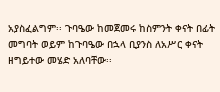አያስፈልግም፡፡ ጉባዔው ከመጀመሩ ከስምንት ቀናት በፊት መግባት ወይም ከጉባዔው በኋላ ቢያንስ ለአሥር ቀናት ዘግይተው መሄድ አለባቸው፡፡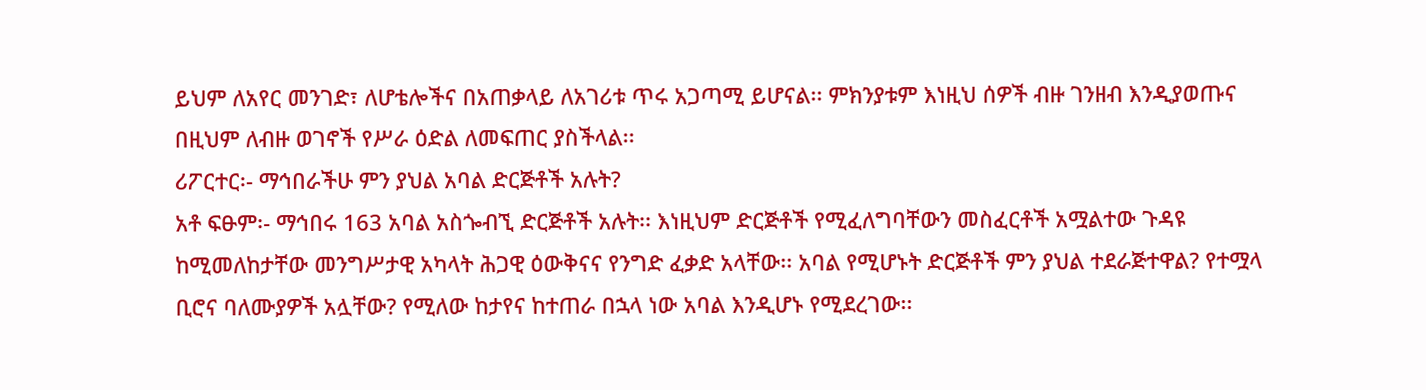ይህም ለአየር መንገድ፣ ለሆቴሎችና በአጠቃላይ ለአገሪቱ ጥሩ አጋጣሚ ይሆናል፡፡ ምክንያቱም እነዚህ ሰዎች ብዙ ገንዘብ እንዲያወጡና በዚህም ለብዙ ወገኖች የሥራ ዕድል ለመፍጠር ያስችላል፡፡
ሪፖርተር፡- ማኅበራችሁ ምን ያህል አባል ድርጅቶች አሉት?
አቶ ፍፁም፡- ማኅበሩ 163 አባል አስጐብኚ ድርጅቶች አሉት፡፡ እነዚህም ድርጅቶች የሚፈለግባቸውን መስፈርቶች አሟልተው ጉዳዩ ከሚመለከታቸው መንግሥታዊ አካላት ሕጋዊ ዕውቅናና የንግድ ፈቃድ አላቸው፡፡ አባል የሚሆኑት ድርጅቶች ምን ያህል ተደራጅተዋል? የተሟላ ቢሮና ባለሙያዎች አሏቸው? የሚለው ከታየና ከተጠራ በኋላ ነው አባል እንዲሆኑ የሚደረገው፡፡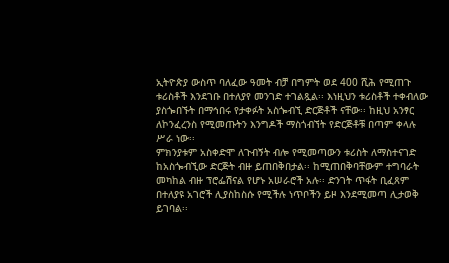ኢትዮጵያ ውስጥ ባለፈው ዓመት ብቻ በግምት ወደ 400 ሺሕ የሚጠጉ ቱሪስቶች እንደገቡ በተለያየ መንገድ ተገልጿል፡፡ እነዚህን ቱሪስቶች ተቀብለው ያስጐበኙት በማኅበሩ የታቀፉት አስጐብኚ ድርጅቶች ናቸው፡፡ ከዚህ አንፃር ለኮንፈረንስ የሚመጡትን እንግዶች ማስጎብኘት የድርጅቶቹ በጣም ቀላሉ ሥራ ነው፡፡
ምክንያቱም አስቀድሞ ለጉብኝት ብሎ የሚመጣውን ቱሪስት ለማስተናገድ ከአስጐብኚው ድርጅት ብዙ ይጠበቅበታል፡፡ ከሚጠበቅባቸውም ተግባራት መካከል ብዙ ፕሮፌሽናል የሆኑ አሠራሮች አሉ፡፡ ድንገት ጥፋት ቢፈጸም በተለያዩ አገሮች ሊያስከስሱ የሚችሉ ነጥቦችን ይዞ እንደሚመጣ ሊታወቅ ይገባል፡፡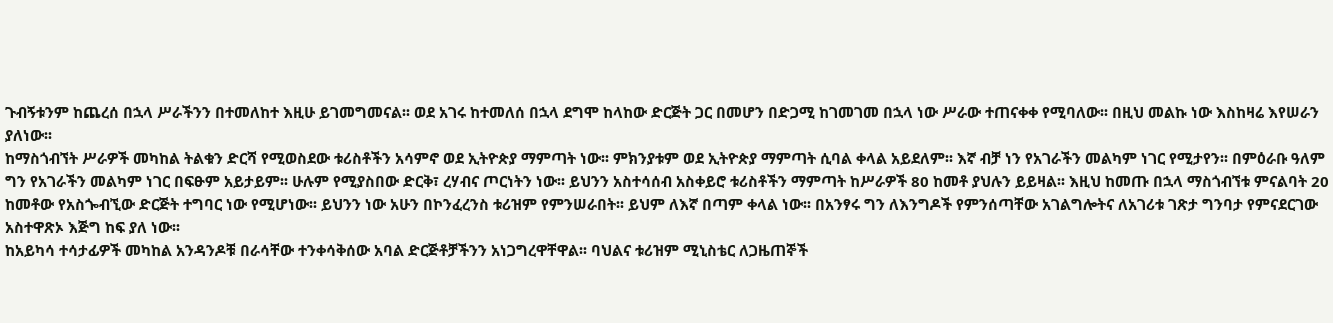ጉብኝቱንም ከጨረሰ በኋላ ሥራችንን በተመለከተ እዚሁ ይገመግመናል፡፡ ወደ አገሩ ከተመለሰ በኋላ ደግሞ ከላከው ድርጅት ጋር በመሆን በድጋሚ ከገመገመ በኋላ ነው ሥራው ተጠናቀቀ የሚባለው፡፡ በዚህ መልኩ ነው እስከዛሬ እየሠራን ያለነው፡፡
ከማስጎብኘት ሥራዎች መካከል ትልቁን ድርሻ የሚወስደው ቱሪስቶችን አሳምኖ ወደ ኢትዮጵያ ማምጣት ነው፡፡ ምክንያቱም ወደ ኢትዮጵያ ማምጣት ሲባል ቀላል አይደለም፡፡ እኛ ብቻ ነን የአገራችን መልካም ነገር የሚታየን፡፡ በምዕራቡ ዓለም ግን የአገራችን መልካም ነገር በፍፁም አይታይም፡፡ ሁሉም የሚያስበው ድርቅ፣ ረሃብና ጦርነትን ነው፡፡ ይህንን አስተሳሰብ አስቀይሮ ቱሪስቶችን ማምጣት ከሥራዎች 80 ከመቶ ያህሉን ይይዛል፡፡ እዚህ ከመጡ በኋላ ማስጎብኘቱ ምናልባት 20 ከመቶው የአስጐብኚው ድርጅት ተግባር ነው የሚሆነው፡፡ ይህንን ነው አሁን በኮንፈረንስ ቱሪዝም የምንሠራበት፡፡ ይህም ለእኛ በጣም ቀላል ነው፡፡ በአንፃሩ ግን ለእንግዶች የምንሰጣቸው አገልግሎትና ለአገሪቱ ገጽታ ግንባታ የምናደርገው አስተዋጽኦ እጅግ ከፍ ያለ ነው፡፡
ከአይካሳ ተሳታፊዎች መካከል አንዳንዶቹ በራሳቸው ተንቀሳቅሰው አባል ድርጅቶቻችንን አነጋግረዋቸዋል፡፡ ባህልና ቱሪዝም ሚኒስቴር ለጋዜጠኞች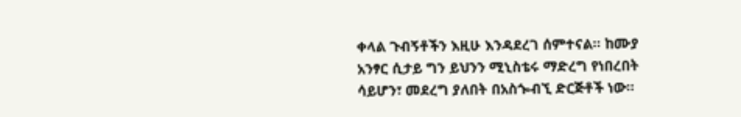ቀላል ጉብኝቶችን እዚሁ እንዳደረገ ሰምተናል፡፡ ከሙያ አንፃር ሲታይ ግን ይህንን ሚኒስቴሩ ማድረግ የነበረበት ሳይሆን፣ መደረግ ያለበት በአስጐብኚ ድርጅቶች ነው፡፡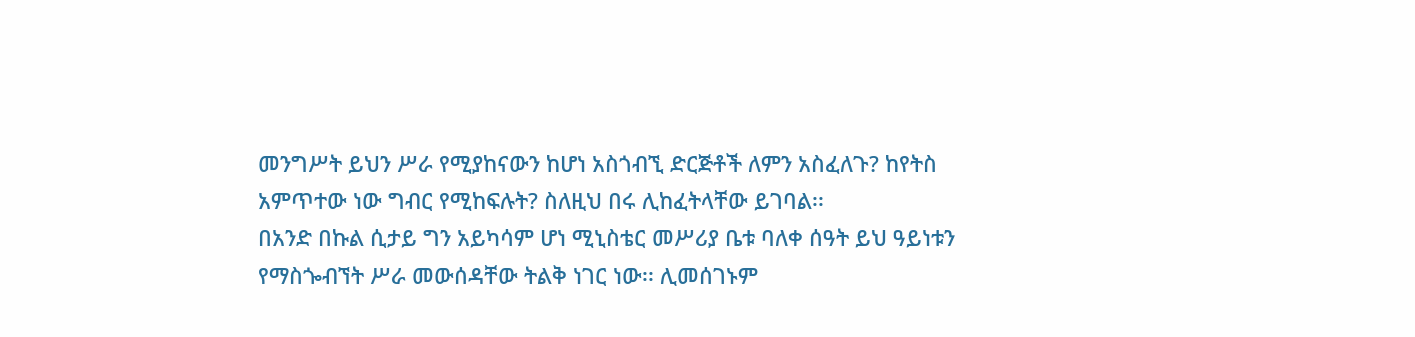መንግሥት ይህን ሥራ የሚያከናውን ከሆነ አስጎብኚ ድርጅቶች ለምን አስፈለጉ? ከየትስ አምጥተው ነው ግብር የሚከፍሉት? ስለዚህ በሩ ሊከፈትላቸው ይገባል፡፡
በአንድ በኩል ሲታይ ግን አይካሳም ሆነ ሚኒስቴር መሥሪያ ቤቱ ባለቀ ሰዓት ይህ ዓይነቱን የማስጐብኘት ሥራ መውሰዳቸው ትልቅ ነገር ነው፡፡ ሊመሰገኑም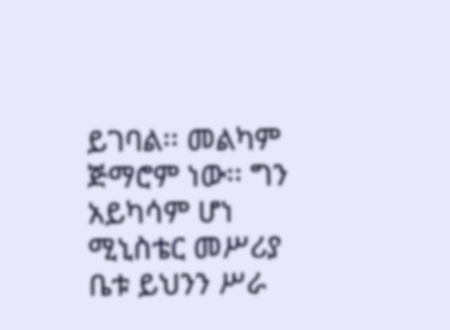ይገባል፡፡ መልካም ጅማሮም ነው፡፡ ግን አይካሳም ሆነ ሚኒስቴር መሥሪያ ቤቱ ይህንን ሥራ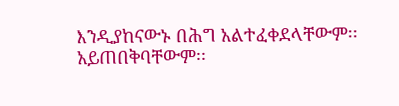እንዲያከናውኑ በሕግ አልተፈቀደላቸውም፡፡ አይጠበቅባቸውም፡፡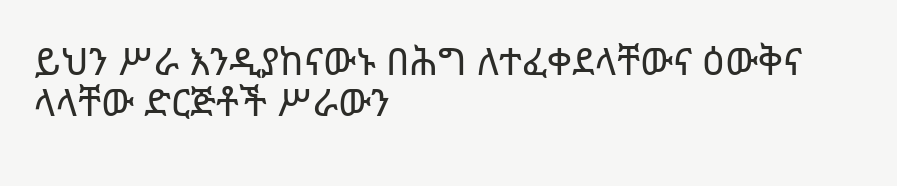ይህን ሥራ እንዲያከናውኑ በሕግ ለተፈቀደላቸውና ዕውቅና ላላቸው ድርጅቶች ሥራውን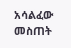አሳልፈው መስጠት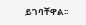ይገባቸዋል፡፡